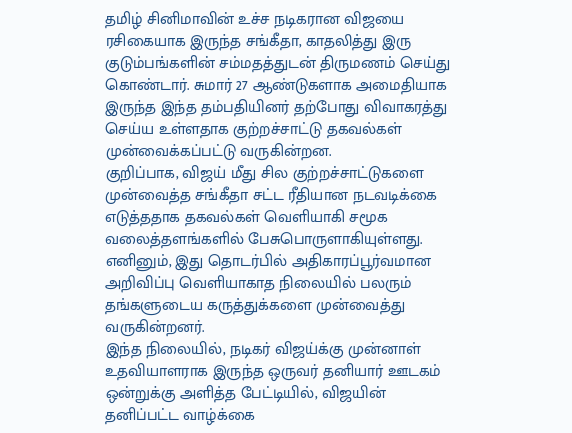தமிழ் சினிமாவின் உச்ச நடிகரான விஜயை ரசிகையாக இருந்த சங்கீதா, காதலித்து இரு குடும்பங்களின் சம்மதத்துடன் திருமணம் செய்து கொண்டார். சுமார் 27 ஆண்டுகளாக அமைதியாக இருந்த இந்த தம்பதியினர் தற்போது விவாகரத்து செய்ய உள்ளதாக குற்றச்சாட்டு தகவல்கள் முன்வைக்கப்பட்டு வருகின்றன.
குறிப்பாக, விஜய் மீது சில குற்றச்சாட்டுகளை முன்வைத்த சங்கீதா சட்ட ரீதியான நடவடிக்கை எடுத்ததாக தகவல்கள் வெளியாகி சமூக வலைத்தளங்களில் பேசுபொருளாகியுள்ளது. எனினும், இது தொடர்பில் அதிகாரப்பூர்வமான அறிவிப்பு வெளியாகாத நிலையில் பலரும் தங்களுடைய கருத்துக்களை முன்வைத்து வருகின்றனர்.
இந்த நிலையில், நடிகர் விஜய்க்கு முன்னாள் உதவியாளராக இருந்த ஒருவர் தனியார் ஊடகம் ஒன்றுக்கு அளித்த பேட்டியில், விஜயின் தனிப்பட்ட வாழ்க்கை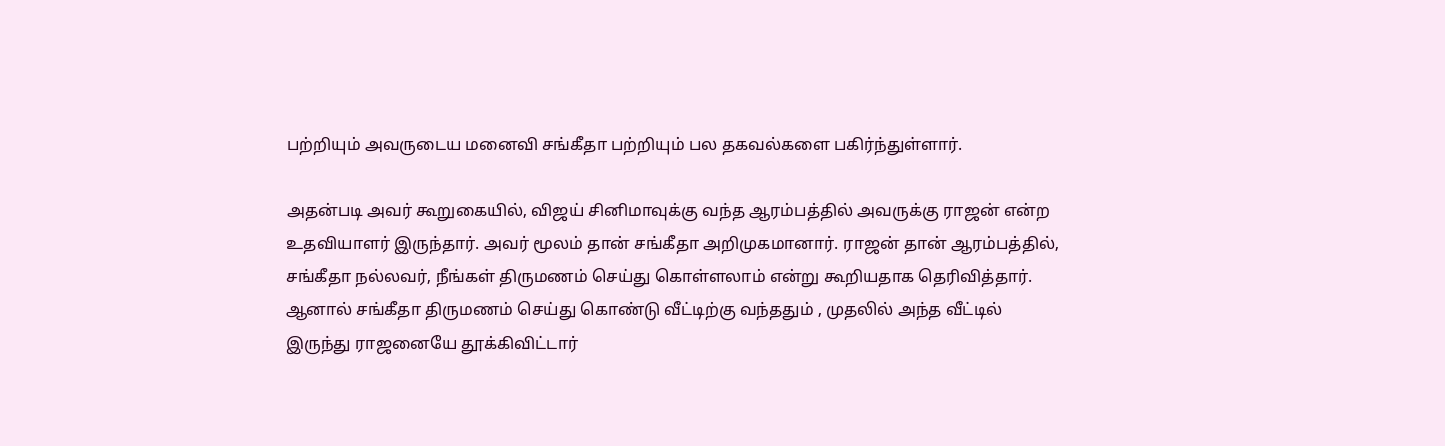பற்றியும் அவருடைய மனைவி சங்கீதா பற்றியும் பல தகவல்களை பகிர்ந்துள்ளார்.

அதன்படி அவர் கூறுகையில், விஜய் சினிமாவுக்கு வந்த ஆரம்பத்தில் அவருக்கு ராஜன் என்ற உதவியாளர் இருந்தார். அவர் மூலம் தான் சங்கீதா அறிமுகமானார். ராஜன் தான் ஆரம்பத்தில், சங்கீதா நல்லவர், நீங்கள் திருமணம் செய்து கொள்ளலாம் என்று கூறியதாக தெரிவித்தார்.
ஆனால் சங்கீதா திருமணம் செய்து கொண்டு வீட்டிற்கு வந்ததும் , முதலில் அந்த வீட்டில் இருந்து ராஜனையே தூக்கிவிட்டார்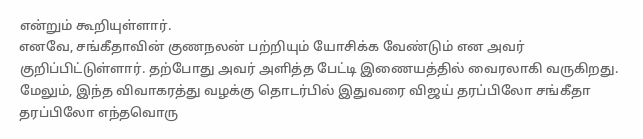என்றும் கூறியுள்ளார்.
எனவே, சங்கீதாவின் குணநலன் பற்றியும் யோசிக்க வேண்டும் என அவர் குறிப்பிட்டுள்ளார். தற்போது அவர் அளித்த பேட்டி இணையத்தில் வைரலாகி வருகிறது.
மேலும், இந்த விவாகரத்து வழக்கு தொடர்பில் இதுவரை விஜய் தரப்பிலோ சங்கீதா தரப்பிலோ எந்தவொரு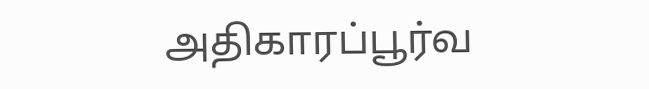அதிகாரப்பூர்வ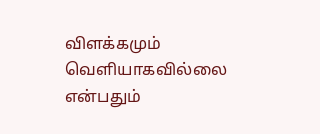விளக்கமும் வெளியாகவில்லை என்பதும்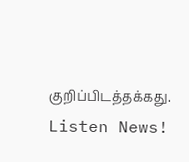குறிப்பிடத்தக்கது.
Listen News!